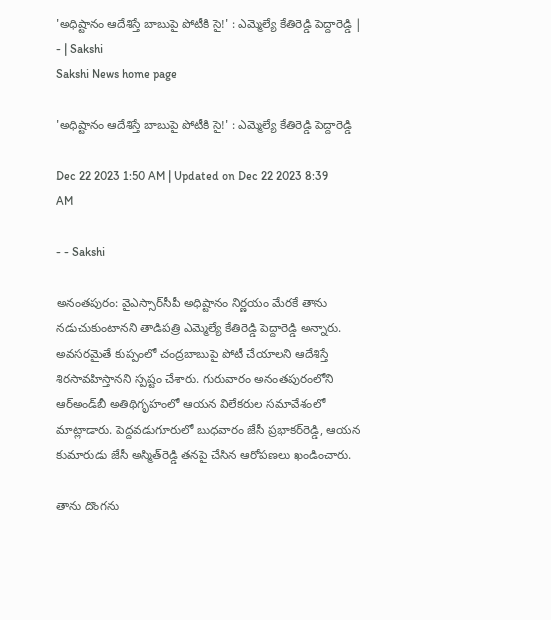'అధిష్టానం ఆదేశిస్తే బాబుపై పోటీకి సై!' : ఎమ్మెల్యే కేతిరెడ్డి పెద్దారెడ్డి | - | Sakshi
Sakshi News home page

'అధిష్టానం ఆదేశిస్తే బాబుపై పోటీకి సై!' : ఎమ్మెల్యే కేతిరెడ్డి పెద్దారెడ్డి

Dec 22 2023 1:50 AM | Updated on Dec 22 2023 8:39 AM

- - Sakshi

అనంతపురం: వైఎస్సార్‌సీపీ అధిష్టానం నిర్ణయం మేరకే తాను నడుచుకుంటానని తాడిపత్రి ఎమ్మెల్యే కేతిరెడ్డి పెద్దారెడ్డి అన్నారు. అవసరమైతే కుప్పంలో చంద్రబాబుపై పోటీ చేయాలని ఆదేశిస్తే శిరసావహిస్తానని స్పష్టం చేశారు. గురువారం అనంతపురంలోని ఆర్‌అండ్‌బీ అతిథిగృహంలో ఆయన విలేకరుల సమావేశంలో మాట్లాడారు. పెద్దవడుగూరులో బుధవారం జేసీ ప్రభాకర్‌రెడ్డి, ఆయన కుమారుడు జేసీ అస్మిత్‌రెడ్డి తనపై చేసిన ఆరోపణలు ఖండించారు.

తాను దొంగను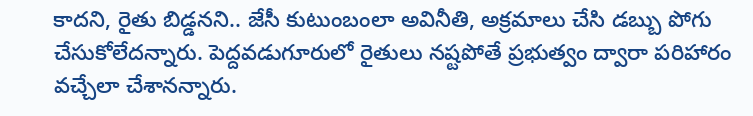కాదని, రైతు బిడ్డనని.. జేసీ కుటుంబంలా అవినీతి, అక్రమాలు చేసి డబ్బు పోగు చేసుకోలేదన్నారు. పెద్దవడుగూరులో రైతులు నష్టపోతే ప్రభుత్వం ద్వారా పరిహారం వచ్చేలా చేశానన్నారు.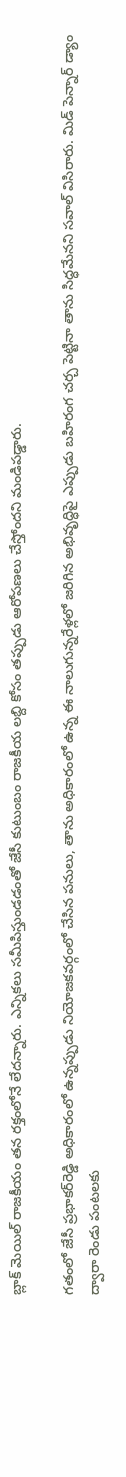బ్లాక్‌ మెయిల్‌ రాజకీయం తన రక్తంలోనే లేదన్నారు. ఎన్నికలు సమీపిస్తుండడంతో జేసీ కుటుంబం రాజకీయ లబ్ది కోసం తప్పుడు ఆరోపణలు చేస్తోందని మండిపడ్డారు.

గతంలో జేసీ ప్రభాకర్‌రెడ్డి అధికారంలో ఉన్నప్పుడు నియోజకవర్గంలో చేసిన పనులు, తాను అధికారంలో ఉన్న ఈ నాలుగున్నరేళ్లలో జరిగిన అభివృద్ధిపై ఎప్పుడు బహిరంగ చర్చ పెట్టినా తాను సిద్ధమేనని సవాల్‌ విసిరారు. మిడ్‌ పెన్నార్‌ డ్యాం ద్వారా రెండు పంటలకు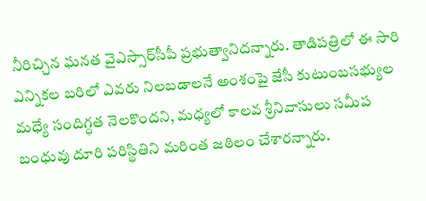నీరిచ్చిన ఘనత వైఎస్సార్‌సీపీ ప్రభుత్వానిదన్నారు. తాడిపత్రిలో ఈ సారి ఎన్నికల బరిలో ఎవరు నిలబడాలనే అంశంపై జేసీ కుటుంబసభ్యుల మధ్యే సందిగ్ధత నెలకొందని, మధ్యలో కాలవ శ్రీనివాసులు సమీప బంధువు దూరి పరిస్థితిని మరింత జఠిలం చేశారన్నారు.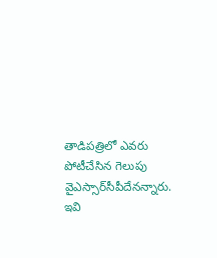తాడిపత్రిలో ఎవరు పోటీచేసిన గెలుపు వైఎస్సార్‌సీపీదేనన్నారు.
ఇవి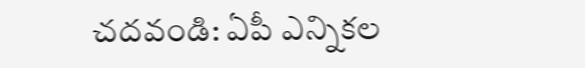చ‌ద‌వండి: ఏపీ ఎన్నికల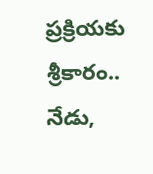ప్రక్రియకు శ్రీకారం.. నేడు,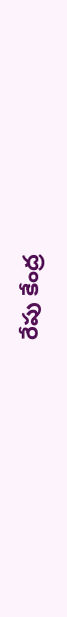రేపు కేంద్ర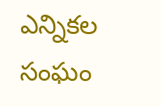ఎన్నికల సంఘం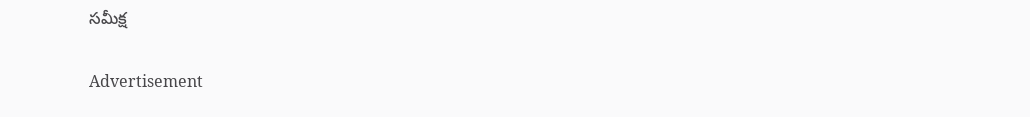సమీక్ష

Advertisement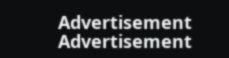Advertisement
Advertisement